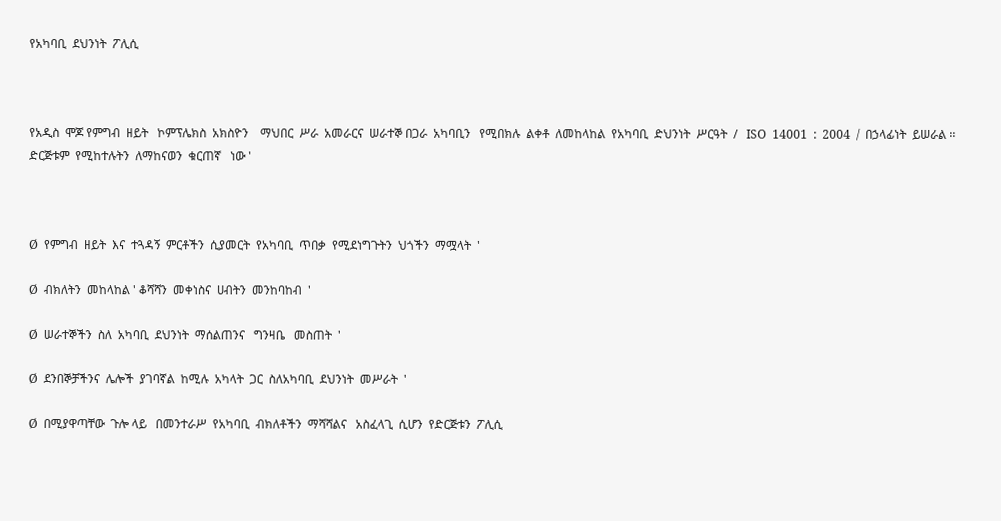የአካባቢ  ደህንነት  ፖሊሲ



የአዲስ  ሞጆ የምግብ  ዘይት   ኮምፕሌክስ  አክስዮን    ማህበር  ሥራ  አመራርና  ሠራተኞ በጋራ  አካባቢን   የሚበክሉ  ልቀቶ  ለመከላከል  የአካባቢ  ድህንነት  ሥርዓት  /   ISO  14001  :  2004  /  በኃላፊነት  ይሠራል ፡፡ ድርጅቱም  የሚከተሉትን  ለማከናወን  ቁርጠኛ   ነው '



Ø  የምግብ  ዘይት  እና  ተጓዳኝ  ምርቶችን  ሲያመርት  የአካባቢ  ጥበቃ  የሚደነግጉትን  ህጎችን  ማሟላት  '

Ø  ብክለትን  መከላከል ' ቆሻሻን  መቀነስና  ሀብትን  መንከባከብ  '

Ø  ሠራተኞችን  ስለ  አካባቢ  ደህንነት  ማሰልጠንና   ግንዛቤ   መስጠት  '

Ø  ደንበኞቻችንና  ሌሎች  ያገባኛል  ከሚሉ  አካላት  ጋር  ስለአካባቢ  ደህንነት  መሥራት  '

Ø  በሚያዋጣቸው  ጉሎ ላይ   በመንተራሥ  የአካባቢ  ብክለቶችን  ማሻሻልና   አስፈላጊ  ሲሆን  የድርጅቱን  ፖሊሲ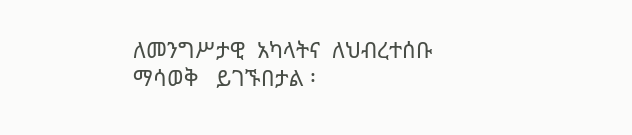ለመንግሥታዊ  አካላትና  ለህብረተሰቡ  ማሳወቅ   ይገኙበታል ፡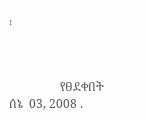፡



                 የፀደቀበት  ሰኔ  03, 2008 .